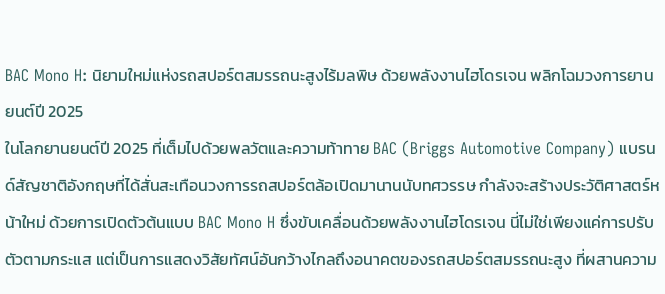BAC Mono H: นิยามใหม่แห่งรถสปอร์ตสมรรถนะสูงไร้มลพิษ ด้วยพลังงานไฮโดรเจน พลิกโฉมวงการยานยนต์ปี 2025
ในโลกยานยนต์ปี 2025 ที่เต็มไปด้วยพลวัตและความท้าทาย BAC (Briggs Automotive Company) แบรนด์สัญชาติอังกฤษที่ได้สั่นสะเทือนวงการรถสปอร์ตล้อเปิดมานานนับทศวรรษ กำลังจะสร้างประวัติศาสตร์หน้าใหม่ ด้วยการเปิดตัวต้นแบบ BAC Mono H ซึ่งขับเคลื่อนด้วยพลังงานไฮโดรเจน นี่ไม่ใช่เพียงแค่การปรับตัวตามกระแส แต่เป็นการแสดงวิสัยทัศน์อันกว้างไกลถึงอนาคตของรถสปอร์ตสมรรถนะสูง ที่ผสานความ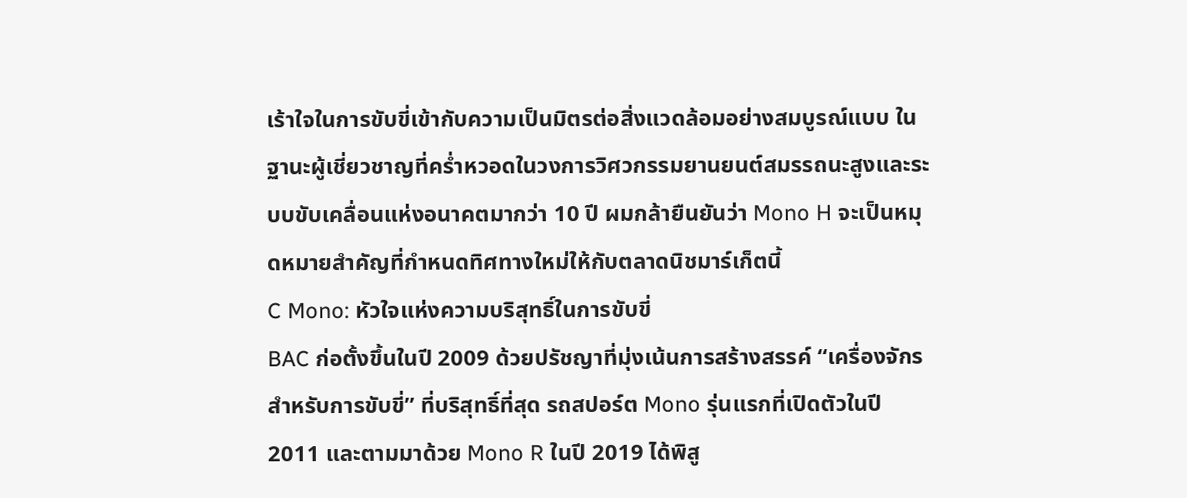เร้าใจในการขับขี่เข้ากับความเป็นมิตรต่อสิ่งแวดล้อมอย่างสมบูรณ์แบบ ในฐานะผู้เชี่ยวชาญที่คร่ำหวอดในวงการวิศวกรรมยานยนต์สมรรถนะสูงและระบบขับเคลื่อนแห่งอนาคตมากว่า 10 ปี ผมกล้ายืนยันว่า Mono H จะเป็นหมุดหมายสำคัญที่กำหนดทิศทางใหม่ให้กับตลาดนิชมาร์เก็ตนี้
C Mono: หัวใจแห่งความบริสุทธิ์ในการขับขี่
BAC ก่อตั้งขึ้นในปี 2009 ด้วยปรัชญาที่มุ่งเน้นการสร้างสรรค์ “เครื่องจักรสำหรับการขับขี่” ที่บริสุทธิ์ที่สุด รถสปอร์ต Mono รุ่นแรกที่เปิดตัวในปี 2011 และตามมาด้วย Mono R ในปี 2019 ได้พิสู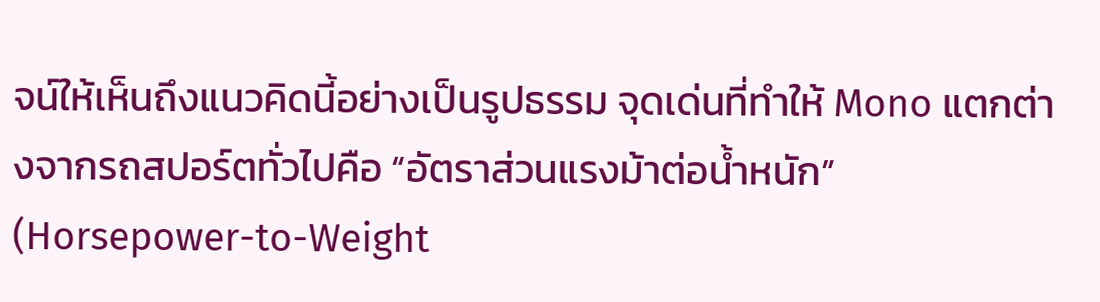จน์ให้เห็นถึงแนวคิดนี้อย่างเป็นรูปธรรม จุดเด่นที่ทำให้ Mono แตกต่างจากรถสปอร์ตทั่วไปคือ “อัตราส่วนแรงม้าต่อน้ำหนัก” (Horsepower-to-Weight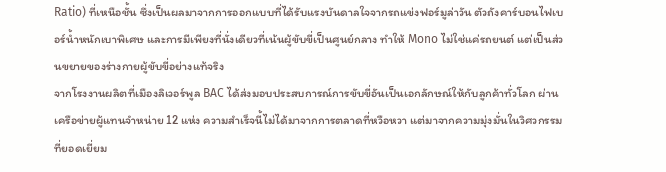Ratio) ที่เหนือชั้น ซึ่งเป็นผลมาจากการออกแบบที่ได้รับแรงบันดาลใจจากรถแข่งฟอร์มูล่าวัน ตัวถังคาร์บอนไฟเบอร์น้ำหนักเบาพิเศษ และการมีเพียงที่นั่งเดียวที่เน้นผู้ขับขี่เป็นศูนย์กลาง ทำให้ Mono ไม่ใช่แค่รถยนต์ แต่เป็นส่วนขยายของร่างกายผู้ขับขี่อย่างแท้จริง
จากโรงงานผลิตที่เมืองลิเวอร์พูล BAC ได้ส่งมอบประสบการณ์การขับขี่อันเป็นเอกลักษณ์ให้กับลูกค้าทั่วโลก ผ่านเครือข่ายผู้แทนจำหน่าย 12 แห่ง ความสำเร็จนี้ไม่ได้มาจากการตลาดที่หวือหวา แต่มาจากความมุ่งมั่นในวิศวกรรมที่ยอดเยี่ยม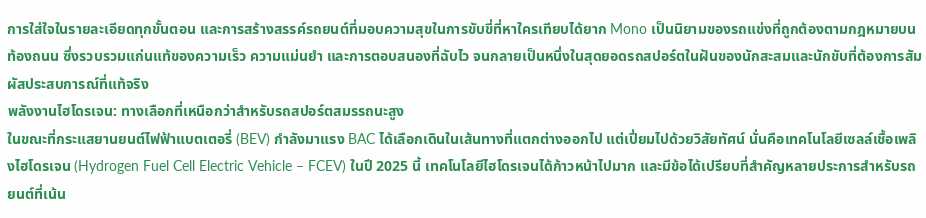การใส่ใจในรายละเอียดทุกขั้นตอน และการสร้างสรรค์รถยนต์ที่มอบความสุขในการขับขี่ที่หาใครเทียบได้ยาก Mono เป็นนิยามของรถแข่งที่ถูกต้องตามกฎหมายบนท้องถนน ซึ่งรวบรวมแก่นแท้ของความเร็ว ความแม่นยำ และการตอบสนองที่ฉับไว จนกลายเป็นหนึ่งในสุดยอดรถสปอร์ตในฝันของนักสะสมและนักขับที่ต้องการสัมผัสประสบการณ์ที่แท้จริง
พลังงานไฮโดรเจน: ทางเลือกที่เหนือกว่าสำหรับรถสปอร์ตสมรรถนะสูง
ในขณะที่กระแสยานยนต์ไฟฟ้าแบตเตอรี่ (BEV) กำลังมาแรง BAC ได้เลือกเดินในเส้นทางที่แตกต่างออกไป แต่เปี่ยมไปด้วยวิสัยทัศน์ นั่นคือเทคโนโลยีเซลล์เชื้อเพลิงไฮโดรเจน (Hydrogen Fuel Cell Electric Vehicle – FCEV) ในปี 2025 นี้ เทคโนโลยีไฮโดรเจนได้ก้าวหน้าไปมาก และมีข้อได้เปรียบที่สำคัญหลายประการสำหรับรถยนต์ที่เน้น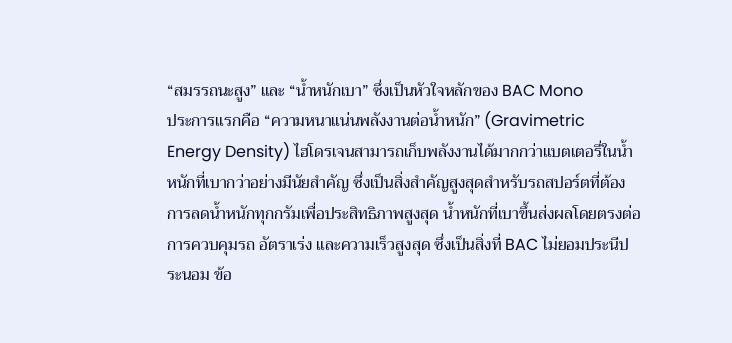“สมรรถนะสูง” และ “น้ำหนักเบา” ซึ่งเป็นหัวใจหลักของ BAC Mono
ประการแรกคือ “ความหนาแน่นพลังงานต่อน้ำหนัก” (Gravimetric Energy Density) ไฮโดรเจนสามารถเก็บพลังงานได้มากกว่าแบตเตอรี่ในน้ำหนักที่เบากว่าอย่างมีนัยสำคัญ ซึ่งเป็นสิ่งสำคัญสูงสุดสำหรับรถสปอร์ตที่ต้องการลดน้ำหนักทุกกรัมเพื่อประสิทธิภาพสูงสุด น้ำหนักที่เบาขึ้นส่งผลโดยตรงต่อการควบคุมรถ อัตราเร่ง และความเร็วสูงสุด ซึ่งเป็นสิ่งที่ BAC ไม่ยอมประนีประนอม ข้อ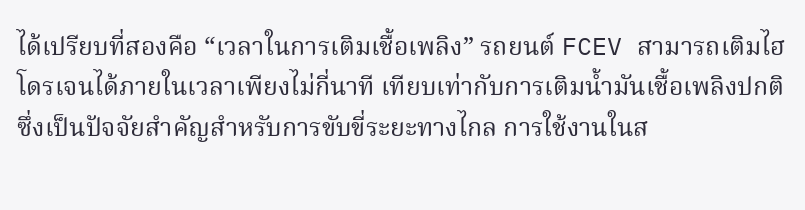ได้เปรียบที่สองคือ “เวลาในการเติมเชื้อเพลิง” รถยนต์ FCEV สามารถเติมไฮโดรเจนได้ภายในเวลาเพียงไม่กี่นาที เทียบเท่ากับการเติมน้ำมันเชื้อเพลิงปกติ ซึ่งเป็นปัจจัยสำคัญสำหรับการขับขี่ระยะทางไกล การใช้งานในส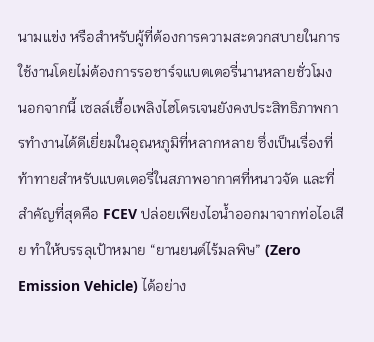นามแข่ง หรือสำหรับผู้ที่ต้องการความสะดวกสบายในการใช้งานโดยไม่ต้องการรอชาร์จแบตเตอรี่นานหลายชั่วโมง
นอกจากนี้ เซลล์เชื้อเพลิงไฮโดรเจนยังคงประสิทธิภาพการทำงานได้ดีเยี่ยมในอุณหภูมิที่หลากหลาย ซึ่งเป็นเรื่องที่ท้าทายสำหรับแบตเตอรี่ในสภาพอากาศที่หนาวจัด และที่สำคัญที่สุดคือ FCEV ปล่อยเพียงไอน้ำออกมาจากท่อไอเสีย ทำให้บรรลุเป้าหมาย “ยานยนต์ไร้มลพิษ” (Zero Emission Vehicle) ได้อย่าง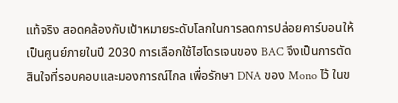แท้จริง สอดคล้องกับเป้าหมายระดับโลกในการลดการปล่อยคาร์บอนให้เป็นศูนย์ภายในปี 2030 การเลือกใช้ไฮโดรเจนของ BAC จึงเป็นการตัดสินใจที่รอบคอบและมองการณ์ไกล เพื่อรักษา DNA ของ Mono ไว้ ในข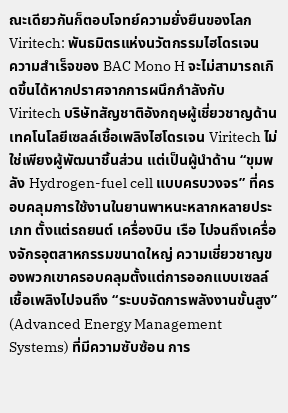ณะเดียวกันก็ตอบโจทย์ความยั่งยืนของโลก
Viritech: พันธมิตรแห่งนวัตกรรมไฮโดรเจน
ความสำเร็จของ BAC Mono H จะไม่สามารถเกิดขึ้นได้หากปราศจากการผนึกกำลังกับ Viritech บริษัทสัญชาติอังกฤษผู้เชี่ยวชาญด้านเทคโนโลยีเซลล์เชื้อเพลิงไฮโดรเจน Viritech ไม่ใช่เพียงผู้พัฒนาชิ้นส่วน แต่เป็นผู้นำด้าน “ขุมพลัง Hydrogen-fuel cell แบบครบวงจร” ที่ครอบคลุมการใช้งานในยานพาหนะหลากหลายประเภท ตั้งแต่รถยนต์ เครื่องบิน เรือ ไปจนถึงเครื่องจักรอุตสาหกรรมขนาดใหญ่ ความเชี่ยวชาญของพวกเขาครอบคลุมตั้งแต่การออกแบบเซลล์เชื้อเพลิงไปจนถึง “ระบบจัดการพลังงานขั้นสูง” (Advanced Energy Management Systems) ที่มีความซับซ้อน การ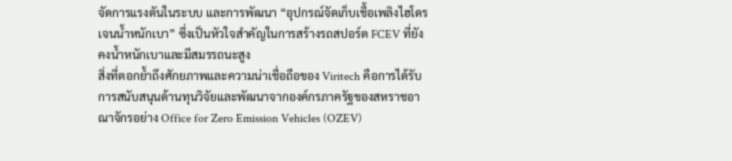จัดการแรงดันในระบบ และการพัฒนา “อุปกรณ์จัดเก็บเชื้อเพลิงไฮโดรเจนน้ำหนักเบา” ซึ่งเป็นหัวใจสำคัญในการสร้างรถสปอร์ต FCEV ที่ยังคงน้ำหนักเบาและมีสมรรถนะสูง
สิ่งที่ตอกย้ำถึงศักยภาพและความน่าเชื่อถือของ Viritech คือการได้รับการสนับสนุนด้านทุนวิจัยและพัฒนาจากองค์กรภาครัฐของสหราชอาณาจักรอย่าง Office for Zero Emission Vehicles (OZEV)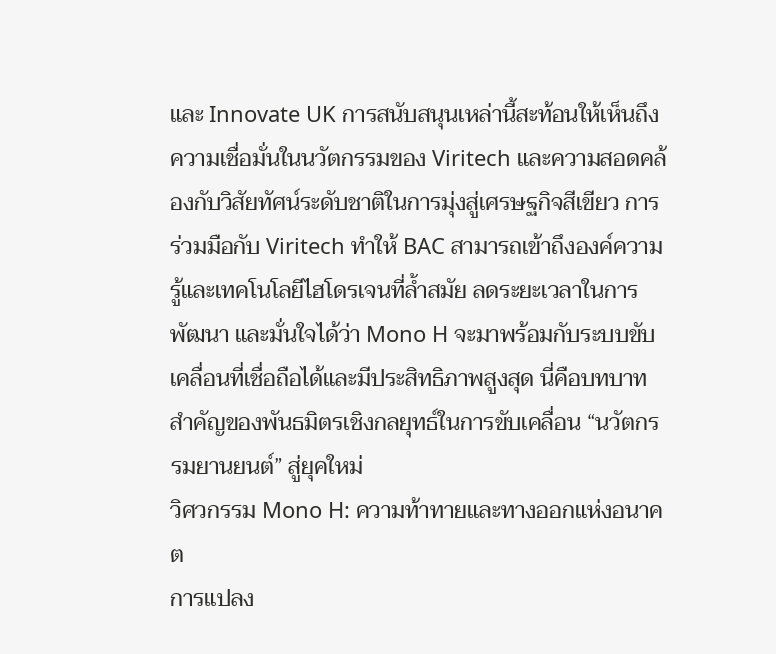และ Innovate UK การสนับสนุนเหล่านี้สะท้อนให้เห็นถึงความเชื่อมั่นในนวัตกรรมของ Viritech และความสอดคล้องกับวิสัยทัศน์ระดับชาติในการมุ่งสู่เศรษฐกิจสีเขียว การร่วมมือกับ Viritech ทำให้ BAC สามารถเข้าถึงองค์ความรู้และเทคโนโลยีไฮโดรเจนที่ล้ำสมัย ลดระยะเวลาในการพัฒนา และมั่นใจได้ว่า Mono H จะมาพร้อมกับระบบขับเคลื่อนที่เชื่อถือได้และมีประสิทธิภาพสูงสุด นี่คือบทบาทสำคัญของพันธมิตรเชิงกลยุทธ์ในการขับเคลื่อน “นวัตกรรมยานยนต์” สู่ยุคใหม่
วิศวกรรม Mono H: ความท้าทายและทางออกแห่งอนาคต
การแปลง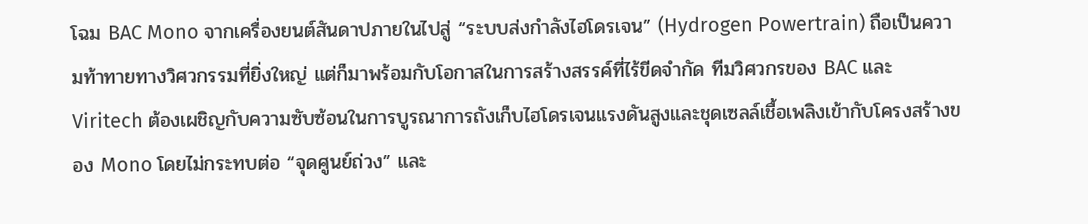โฉม BAC Mono จากเครื่องยนต์สันดาปภายในไปสู่ “ระบบส่งกำลังไฮโดรเจน” (Hydrogen Powertrain) ถือเป็นความท้าทายทางวิศวกรรมที่ยิ่งใหญ่ แต่ก็มาพร้อมกับโอกาสในการสร้างสรรค์ที่ไร้ขีดจำกัด ทีมวิศวกรของ BAC และ Viritech ต้องเผชิญกับความซับซ้อนในการบูรณาการถังเก็บไฮโดรเจนแรงดันสูงและชุดเซลล์เชื้อเพลิงเข้ากับโครงสร้างของ Mono โดยไม่กระทบต่อ “จุดศูนย์ถ่วง” และ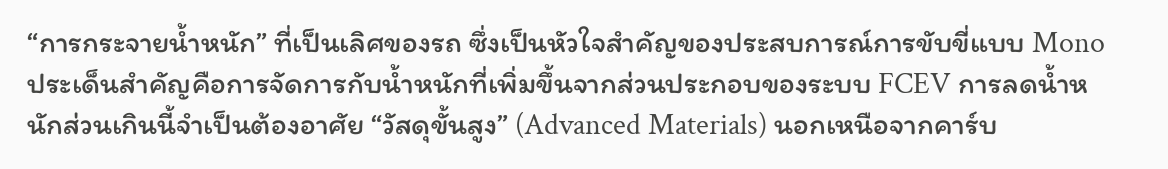“การกระจายน้ำหนัก” ที่เป็นเลิศของรถ ซึ่งเป็นหัวใจสำคัญของประสบการณ์การขับขี่แบบ Mono
ประเด็นสำคัญคือการจัดการกับน้ำหนักที่เพิ่มขึ้นจากส่วนประกอบของระบบ FCEV การลดน้ำหนักส่วนเกินนี้จำเป็นต้องอาศัย “วัสดุขั้นสูง” (Advanced Materials) นอกเหนือจากคาร์บ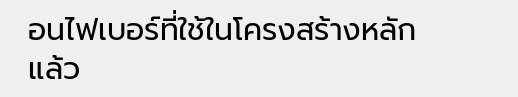อนไฟเบอร์ที่ใช้ในโครงสร้างหลักแล้ว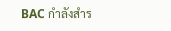BAC กำลังสำร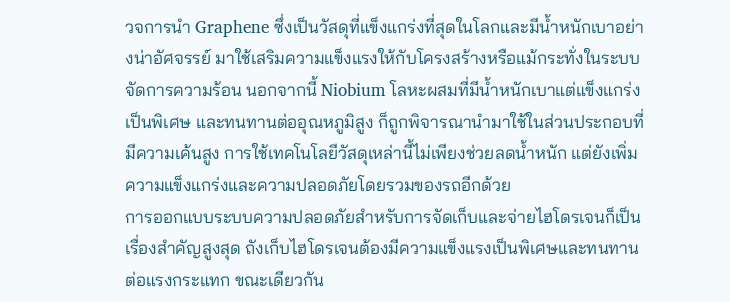วจการนำ Graphene ซึ่งเป็นวัสดุที่แข็งแกร่งที่สุดในโลกและมีน้ำหนักเบาอย่างน่าอัศจรรย์ มาใช้เสริมความแข็งแรงให้กับโครงสร้างหรือแม้กระทั่งในระบบจัดการความร้อน นอกจากนี้ Niobium โลหะผสมที่มีน้ำหนักเบาแต่แข็งแกร่งเป็นพิเศษ และทนทานต่ออุณหภูมิสูง ก็ถูกพิจารณานำมาใช้ในส่วนประกอบที่มีความเค้นสูง การใช้เทคโนโลยีวัสดุเหล่านี้ไม่เพียงช่วยลดน้ำหนัก แต่ยังเพิ่มความแข็งแกร่งและความปลอดภัยโดยรวมของรถอีกด้วย
การออกแบบระบบความปลอดภัยสำหรับการจัดเก็บและจ่ายไฮโดรเจนก็เป็นเรื่องสำคัญสูงสุด ถังเก็บไฮโดรเจนต้องมีความแข็งแรงเป็นพิเศษและทนทานต่อแรงกระแทก ขณะเดียวกัน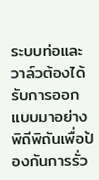ระบบท่อและวาล์วต้องได้รับการออกแบบมาอย่างพิถีพิถันเพื่อป้องกันการรั่ว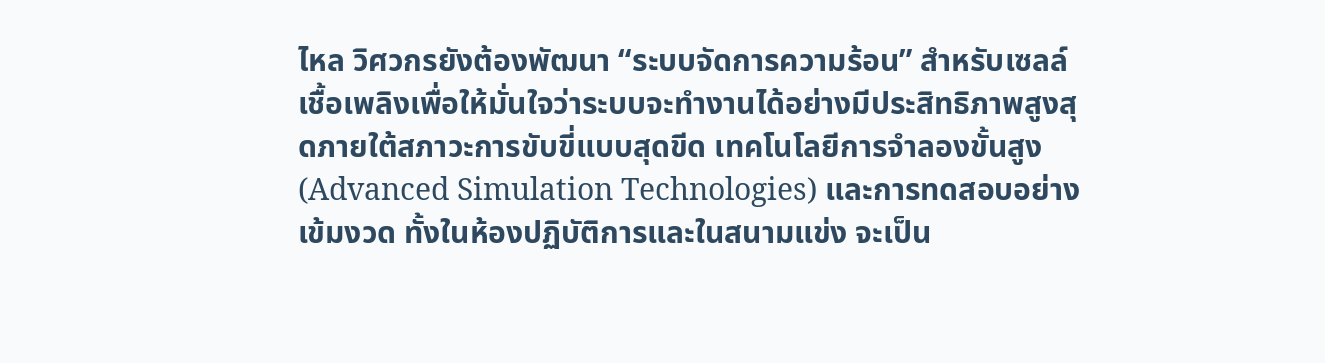ไหล วิศวกรยังต้องพัฒนา “ระบบจัดการความร้อน” สำหรับเซลล์เชื้อเพลิงเพื่อให้มั่นใจว่าระบบจะทำงานได้อย่างมีประสิทธิภาพสูงสุดภายใต้สภาวะการขับขี่แบบสุดขีด เทคโนโลยีการจำลองขั้นสูง (Advanced Simulation Technologies) และการทดสอบอย่างเข้มงวด ทั้งในห้องปฏิบัติการและในสนามแข่ง จะเป็น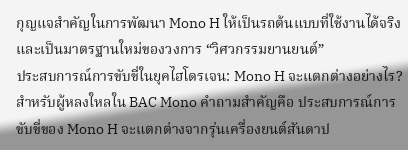กุญแจสำคัญในการพัฒนา Mono H ให้เป็นรถต้นแบบที่ใช้งานได้จริงและเป็นมาตรฐานใหม่ของวงการ “วิศวกรรมยานยนต์”
ประสบการณ์การขับขี่ในยุคไฮโดรเจน: Mono H จะแตกต่างอย่างไร?
สำหรับผู้หลงใหลใน BAC Mono คำถามสำคัญคือ ประสบการณ์การขับขี่ของ Mono H จะแตกต่างจากรุ่นเครื่องยนต์สันดาป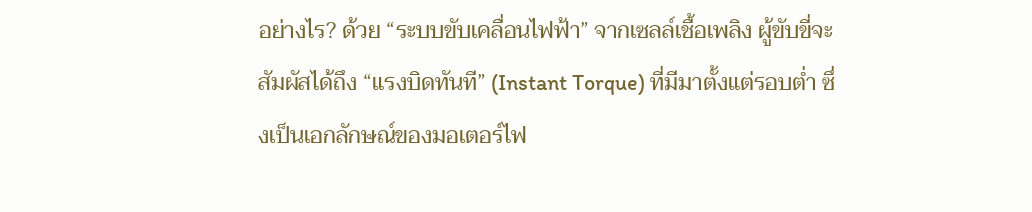อย่างไร? ด้วย “ระบบขับเคลื่อนไฟฟ้า” จากเซลล์เชื้อเพลิง ผู้ขับขี่จะสัมผัสได้ถึง “แรงบิดทันที” (Instant Torque) ที่มีมาตั้งแต่รอบต่ำ ซึ่งเป็นเอกลักษณ์ของมอเตอร์ไฟ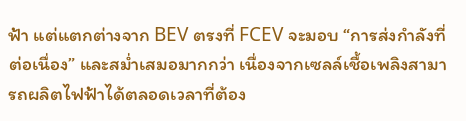ฟ้า แต่แตกต่างจาก BEV ตรงที่ FCEV จะมอบ “การส่งกำลังที่ต่อเนื่อง” และสม่ำเสมอมากกว่า เนื่องจากเซลล์เชื้อเพลิงสามารถผลิตไฟฟ้าได้ตลอดเวลาที่ต้อง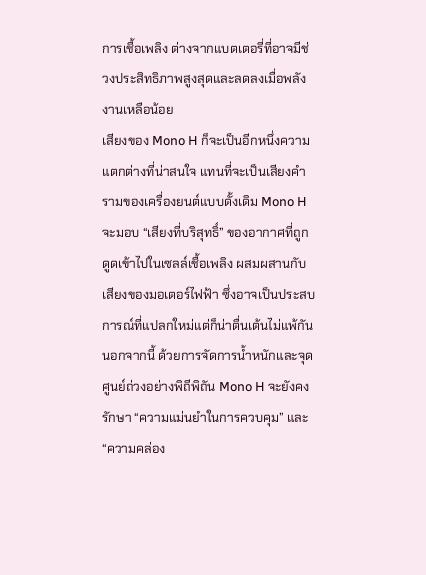การเชื้อเพลิง ต่างจากแบตเตอรี่ที่อาจมีช่วงประสิทธิภาพสูงสุดและลดลงเมื่อพลังงานเหลือน้อย
เสียงของ Mono H ก็จะเป็นอีกหนึ่งความแตกต่างที่น่าสนใจ แทนที่จะเป็นเสียงคำรามของเครื่องยนต์แบบดั้งเดิม Mono H จะมอบ “เสียงที่บริสุทธิ์” ของอากาศที่ถูกดูดเข้าไปในเซลล์เชื้อเพลิง ผสมผสานกับเสียงของมอเตอร์ไฟฟ้า ซึ่งอาจเป็นประสบการณ์ที่แปลกใหม่แต่ก็น่าตื่นเต้นไม่แพ้กัน นอกจากนี้ ด้วยการจัดการน้ำหนักและจุดศูนย์ถ่วงอย่างพิถีพิถัน Mono H จะยังคงรักษา “ความแม่นยำในการควบคุม” และ “ความคล่อง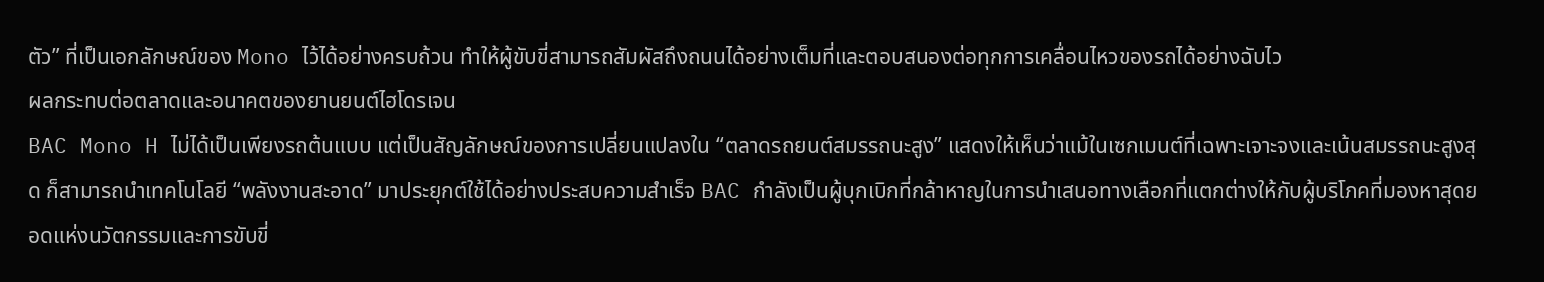ตัว” ที่เป็นเอกลักษณ์ของ Mono ไว้ได้อย่างครบถ้วน ทำให้ผู้ขับขี่สามารถสัมผัสถึงถนนได้อย่างเต็มที่และตอบสนองต่อทุกการเคลื่อนไหวของรถได้อย่างฉับไว
ผลกระทบต่อตลาดและอนาคตของยานยนต์ไฮโดรเจน
BAC Mono H ไม่ได้เป็นเพียงรถต้นแบบ แต่เป็นสัญลักษณ์ของการเปลี่ยนแปลงใน “ตลาดรถยนต์สมรรถนะสูง” แสดงให้เห็นว่าแม้ในเซกเมนต์ที่เฉพาะเจาะจงและเน้นสมรรถนะสูงสุด ก็สามารถนำเทคโนโลยี “พลังงานสะอาด” มาประยุกต์ใช้ได้อย่างประสบความสำเร็จ BAC กำลังเป็นผู้บุกเบิกที่กล้าหาญในการนำเสนอทางเลือกที่แตกต่างให้กับผู้บริโภคที่มองหาสุดยอดแห่งนวัตกรรมและการขับขี่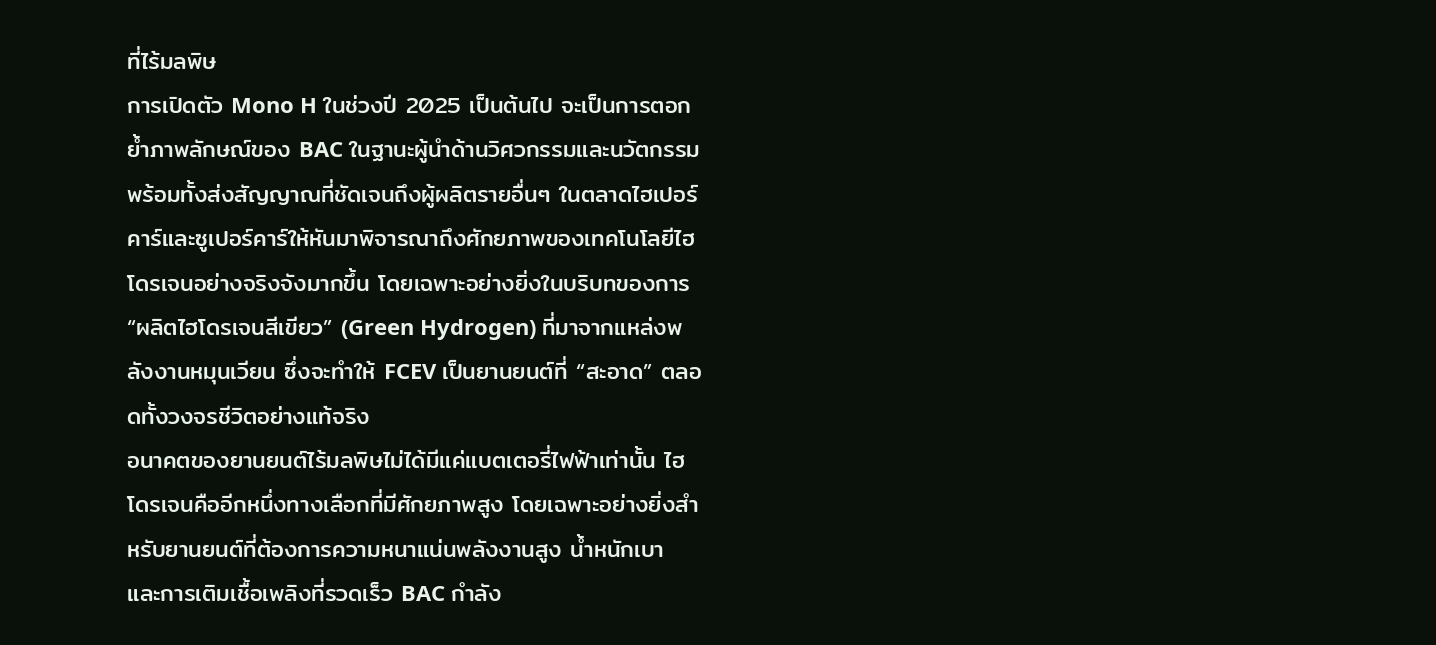ที่ไร้มลพิษ
การเปิดตัว Mono H ในช่วงปี 2025 เป็นต้นไป จะเป็นการตอกย้ำภาพลักษณ์ของ BAC ในฐานะผู้นำด้านวิศวกรรมและนวัตกรรม พร้อมทั้งส่งสัญญาณที่ชัดเจนถึงผู้ผลิตรายอื่นๆ ในตลาดไฮเปอร์คาร์และซูเปอร์คาร์ให้หันมาพิจารณาถึงศักยภาพของเทคโนโลยีไฮโดรเจนอย่างจริงจังมากขึ้น โดยเฉพาะอย่างยิ่งในบริบทของการ “ผลิตไฮโดรเจนสีเขียว” (Green Hydrogen) ที่มาจากแหล่งพลังงานหมุนเวียน ซึ่งจะทำให้ FCEV เป็นยานยนต์ที่ “สะอาด” ตลอดทั้งวงจรชีวิตอย่างแท้จริง
อนาคตของยานยนต์ไร้มลพิษไม่ได้มีแค่แบตเตอรี่ไฟฟ้าเท่านั้น ไฮโดรเจนคืออีกหนึ่งทางเลือกที่มีศักยภาพสูง โดยเฉพาะอย่างยิ่งสำหรับยานยนต์ที่ต้องการความหนาแน่นพลังงานสูง น้ำหนักเบา และการเติมเชื้อเพลิงที่รวดเร็ว BAC กำลัง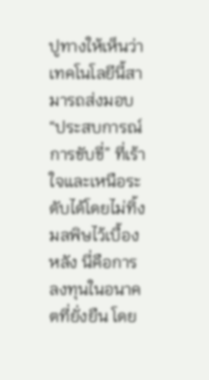ปูทางให้เห็นว่าเทคโนโลยีนี้สามารถส่งมอบ “ประสบการณ์การขับขี่” ที่เร้าใจและเหนือระดับได้โดยไม่ทิ้งมลพิษไว้เบื้องหลัง นี่คือการลงทุนในอนาคตที่ยั่งยืน โดย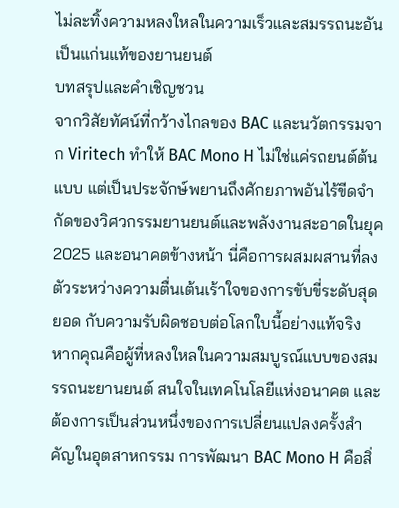ไม่ละทิ้งความหลงใหลในความเร็วและสมรรถนะอันเป็นแก่นแท้ของยานยนต์
บทสรุปและคำเชิญชวน
จากวิสัยทัศน์ที่กว้างไกลของ BAC และนวัตกรรมจาก Viritech ทำให้ BAC Mono H ไม่ใช่แค่รถยนต์ต้นแบบ แต่เป็นประจักษ์พยานถึงศักยภาพอันไร้ขีดจำกัดของวิศวกรรมยานยนต์และพลังงานสะอาดในยุค 2025 และอนาคตข้างหน้า นี่คือการผสมผสานที่ลงตัวระหว่างความตื่นเต้นเร้าใจของการขับขี่ระดับสุดยอด กับความรับผิดชอบต่อโลกใบนี้อย่างแท้จริง
หากคุณคือผู้ที่หลงใหลในความสมบูรณ์แบบของสมรรถนะยานยนต์ สนใจในเทคโนโลยีแห่งอนาคต และต้องการเป็นส่วนหนึ่งของการเปลี่ยนแปลงครั้งสำคัญในอุตสาหกรรม การพัฒนา BAC Mono H คือสิ่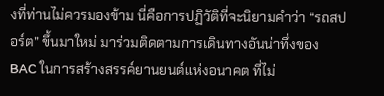งที่ท่านไม่ควรมองข้าม นี่คือการปฏิวัติที่จะนิยามคำว่า “รถสปอร์ต” ขึ้นมาใหม่ มาร่วมติดตามการเดินทางอันน่าทึ่งของ BAC ในการสร้างสรรค์ยานยนต์แห่งอนาคต ที่ไม่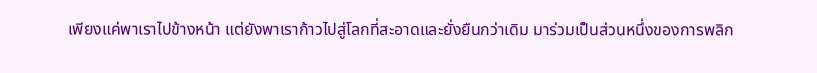เพียงแค่พาเราไปข้างหน้า แต่ยังพาเราก้าวไปสู่โลกที่สะอาดและยั่งยืนกว่าเดิม มาร่วมเป็นส่วนหนึ่งของการพลิก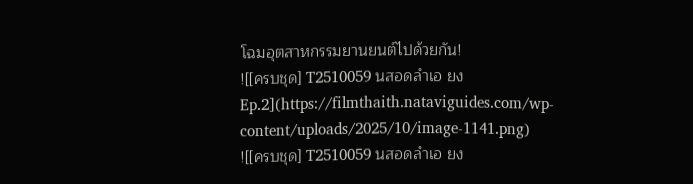โฉมอุตสาหกรรมยานยนต์ไปด้วยกัน!
![[ครบชุด] T2510059 นสอดลำเอ ยง Ep.2](https://filmthaith.nataviguides.com/wp-content/uploads/2025/10/image-1141.png)
![[ครบชุด] T2510059 นสอดลำเอ ยง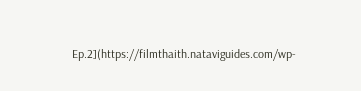Ep.2](https://filmthaith.nataviguides.com/wp-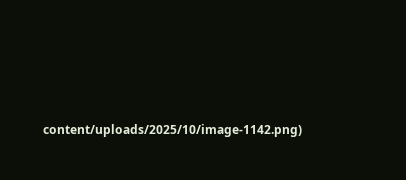content/uploads/2025/10/image-1142.png)